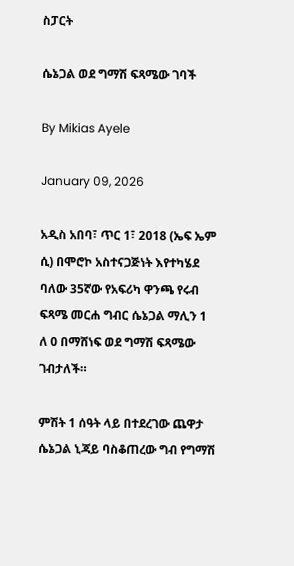ስፓርት

ሴኔጋል ወደ ግማሽ ፍጻሜው ገባች

By Mikias Ayele

January 09, 2026

አዲስ አበባ፣ ጥር 1፣ 2018 (ኤፍ ኤም ሲ) በሞሮኮ አስተናጋጅነት እየተካሄደ ባለው 35ኛው የአፍሪካ ዋንጫ የሩብ ፍጻሜ መርሐ ግብር ሴኔጋል ማሊን 1 ለ 0 በማሸነፍ ወደ ግማሽ ፍጻሜው ገብታለች።

ምሽት 1 ሰዓት ላይ በተደረገው ጨዋታ ሴኔጋል ኒጃይ ባስቆጠረው ግብ የግማሽ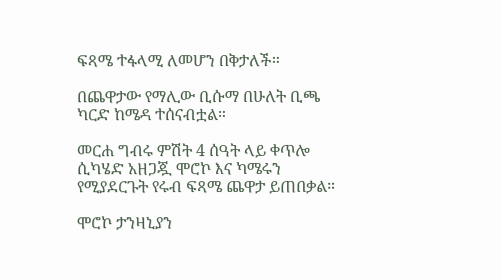ፍጻሜ ተፋላሚ ለመሆን በቅታለች።

በጨዋታው የማሊው ቢሱማ በሁለት ቢጫ ካርድ ከሜዳ ተሰናብቷል።

መርሐ ግብሩ ምሽት 4 ሰዓት ላይ ቀጥሎ ሲካሄድ አዘጋጇ ሞሮኮ እና ካሜሩን የሚያደርጉት የሩብ ፍጻሜ ጨዋታ ይጠበቃል።

ሞሮኮ ታንዛኒያን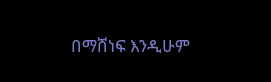በማሸነፍ እንዲሁም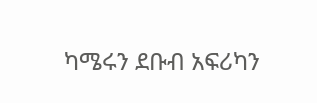ካሜሩን ደቡብ አፍሪካን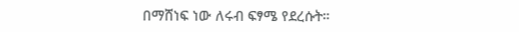በማሸነፍ ነው ለሩብ ፍፃሜ የደረሱት።